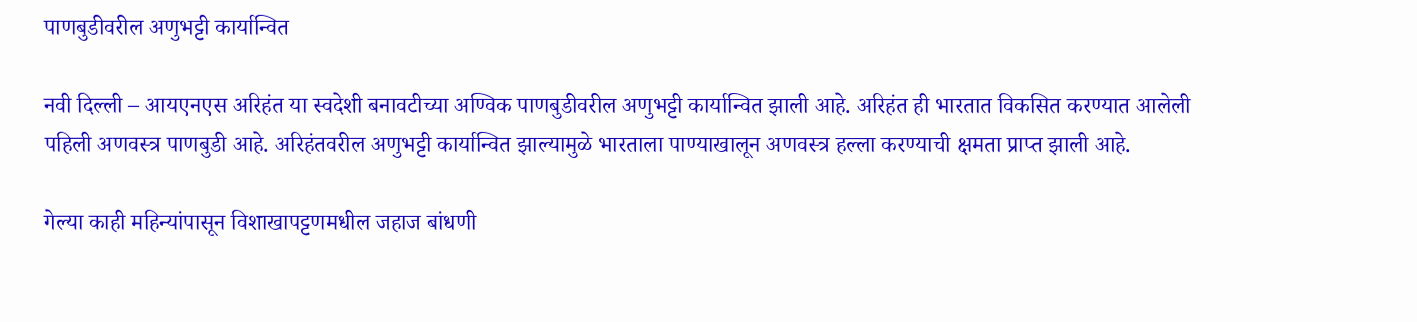पाणबुडीवरील अणुभट्टी कार्यान्वित

नवी दिल्ली – आयएनएस अरिहंत या स्वदेशी बनावटीच्या अण्विक पाणबुडीवरील अणुभट्टी कार्यान्वित झाली आहे. अरिहंत ही भारतात विकसित करण्यात आलेली
पहिली अणवस्त्र पाणबुडी आहे. अरिहंतवरील अणुभट्टी कार्यान्वित झाल्यामुळे भारताला पाण्याखालून अणवस्त्र हल्ला करण्याची क्षमता प्राप्त झाली आहे.

गेल्या काही महिन्यांपासून विशाखापट्टणमधील जहाज बांधणी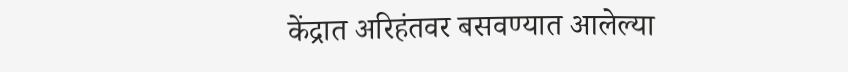केंद्रात अरिहंतवर बसवण्यात आलेल्या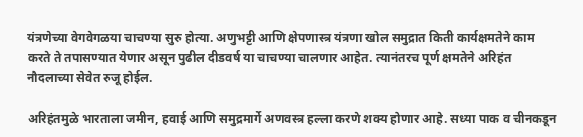यंत्रणेच्या वेगवेगळया चाचण्या सुरु होत्या. अणुभट्टी आणि क्षेपणास्त्र यंत्रणा खोल समुद्रात किती कार्यक्षमतेने काम करते ते तपासण्यात येणार असून पुढील दीडवर्ष या चाचण्या चालणार आहेत. त्यानंतरच पूर्ण क्षमतेने अरिहंत नौदलाच्या सेवेत रुजू होईल.

अरिहंतमुळे भारताला जमीन, हवाई आणि समुद्रमार्गे अणवस्त्र हल्ला करणे शक्य होणार आहे. सध्या पाक व चीनकडून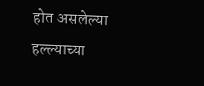होत असलेल्या हल्ल्याच्या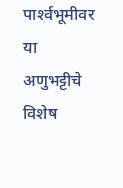पार्श्‍वभूमीवर या
अणुभट्टीचे विशेष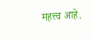महत्त्व आहे.